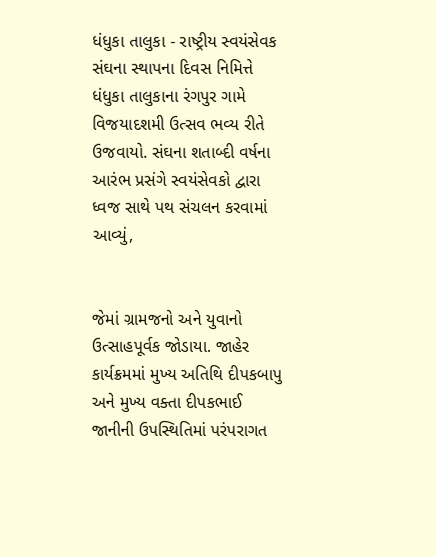ધંધુકા તાલુકા - રાષ્ટ્રીય સ્વયંસેવક સંઘના સ્થાપના દિવસ નિમિત્તે ધંધુકા તાલુકાના રંગપુર ગામે વિજયાદશમી ઉત્સવ ભવ્ય રીતે ઉજવાયો. સંઘના શતાબ્દી વર્ષના આરંભ પ્રસંગે સ્વયંસેવકો દ્વારા ધ્વજ સાથે પથ સંચલન કરવામાં આવ્યું,


જેમાં ગ્રામજનો અને યુવાનો ઉત્સાહપૂર્વક જોડાયા. જાહેર કાર્યક્રમમાં મુખ્ય અતિથિ દીપકબાપુ અને મુખ્ય વક્તા દીપકભાઈ જાનીની ઉપસ્થિતિમાં પરંપરાગત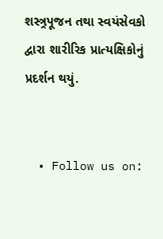શસ્ત્ર્રપૂજન તથા સ્વયંસેવકો દ્વારા શારીરિક પ્રાત્યક્ષિકોનું પ્રદર્શન થયું.


  • Follow us on: